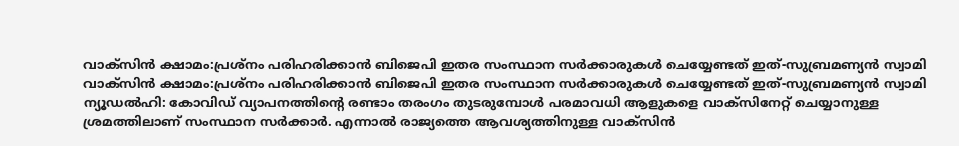വാക്സിൻ ക്ഷാമം:പ്രശ്നം പരിഹരിക്കാൻ ബിജെപി ഇതര സംസ്ഥാന സർക്കാരുകൾ ചെയ്യേണ്ടത് ഇത്-സുബ്രമണ്യൻ സ്വാമി
വാക്സിൻ ക്ഷാമം:പ്രശ്നം പരിഹരിക്കാൻ ബിജെപി ഇതര സംസ്ഥാന സർക്കാരുകൾ ചെയ്യേണ്ടത് ഇത്-സുബ്രമണ്യൻ സ്വാമി
ന്യൂഡൽഹി: കോവിഡ് വ്യാപനത്തിന്റെ രണ്ടാം തരംഗം തുടരുമ്പോൾ പരമാവധി ആളുകളെ വാക്സിനേറ്റ് ചെയ്യാനുള്ള ശ്രമത്തിലാണ് സംസ്ഥാന സർക്കാർ. എന്നാൽ രാജ്യത്തെ ആവശ്യത്തിനുള്ള വാക്സിൻ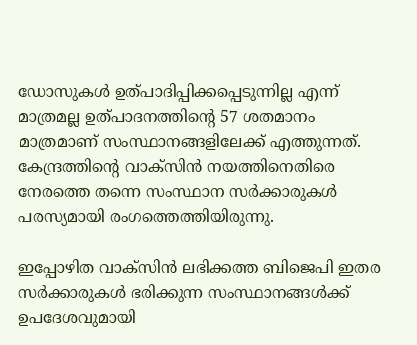ഡോസുകൾ ഉത്പാദിപ്പിക്കപ്പെടുന്നില്ല എന്ന് മാത്രമല്ല ഉത്പാദനത്തിന്റെ 57 ശതമാനം മാത്രമാണ് സംസ്ഥാനങ്ങളിലേക്ക് എത്തുന്നത്. കേന്ദ്രത്തിന്റെ വാക്സിൻ നയത്തിനെതിരെ നേരത്തെ തന്നെ സംസ്ഥാന സർക്കാരുകൾ പരസ്യമായി രംഗത്തെത്തിയിരുന്നു.

ഇപ്പോഴിത വാക്സിൻ ലഭിക്കത്ത ബിജെപി ഇതര സർക്കാരുകൾ ഭരിക്കുന്ന സംസ്ഥാനങ്ങൾക്ക് ഉപദേശവുമായി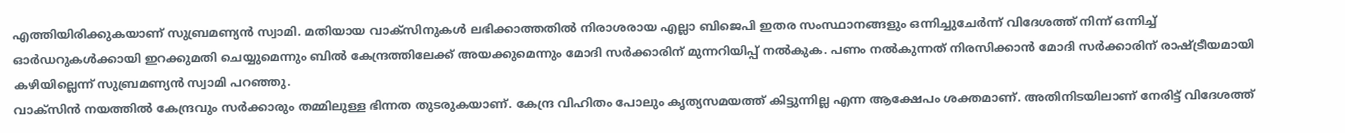എത്തിയിരിക്കുകയാണ് സുബ്രമണ്യൻ സ്വാമി. മതിയായ വാക്സിനുകൾ ലഭിക്കാത്തതിൽ നിരാശരായ എല്ലാ ബിജെപി ഇതര സംസ്ഥാനങ്ങളും ഒന്നിച്ചുചേർന്ന് വിദേശത്ത് നിന്ന് ഒന്നിച്ച് ഓർഡറുകൾക്കായി ഇറക്കുമതി ചെയ്യുമെന്നും ബിൽ കേന്ദ്രത്തിലേക്ക് അയക്കുമെന്നും മോദി സർക്കാരിന് മുന്നറിയിപ്പ് നൽകുക. പണം നൽകുന്നത് നിരസിക്കാൻ മോദി സർക്കാരിന് രാഷ്ട്രീയമായി കഴിയില്ലെന്ന് സുബ്രമണ്യൻ സ്വാമി പറഞ്ഞു.
വാക്സിൻ നയത്തിൽ കേന്ദ്രവും സർക്കാരും തമ്മിലുള്ള ഭിന്നത തുടരുകയാണ്. കേന്ദ്ര വിഹിതം പോലും കൃത്യസമയത്ത് കിട്ടുന്നില്ല എന്ന ആക്ഷേപം ശക്തമാണ്. അതിനിടയിലാണ് നേരിട്ട് വിദേശത്ത്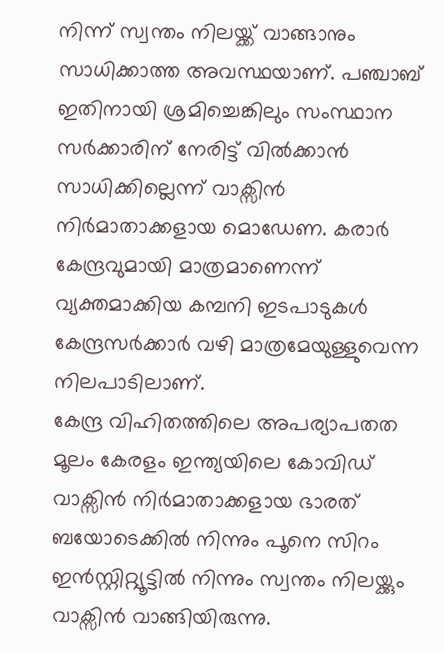നിന്ന് സ്വന്തം നിലയ്ക്ക് വാങ്ങാനും സാധിക്കാത്ത അവസ്ഥയാണ്. പഞ്ചാബ് ഇതിനായി ശ്രമിച്ചെങ്കിലും സംസ്ഥാന സർക്കാരിന് നേരിട്ട് വിൽക്കാൻ സാധിക്കില്ലെന്ന് വാക്സിൻ നിർമാതാക്കളായ മൊഡേണ. കരാർ കേന്ദ്രവുമായി മാത്രമാണെന്ന് വ്യക്തമാക്കിയ കമ്പനി ഇടപാടുകൾ കേന്ദ്രസർക്കാർ വഴി മാത്രമേയുള്ളുവെന്ന നിലപാടിലാണ്.
കേന്ദ്ര വിഹിതത്തിലെ അപര്യാപതത മൂലം കേരളം ഇന്ത്യയിലെ കോവിഡ് വാക്സിൻ നിർമാതാക്കളായ ഭാരത് ബയോടെക്കിൽ നിന്നും പൂനെ സിറം ഇൻസ്റ്റിറ്റ്യൂട്ടിൽ നിന്നും സ്വന്തം നിലയ്ക്കും വാക്സിൻ വാങ്ങിയിരുന്നു.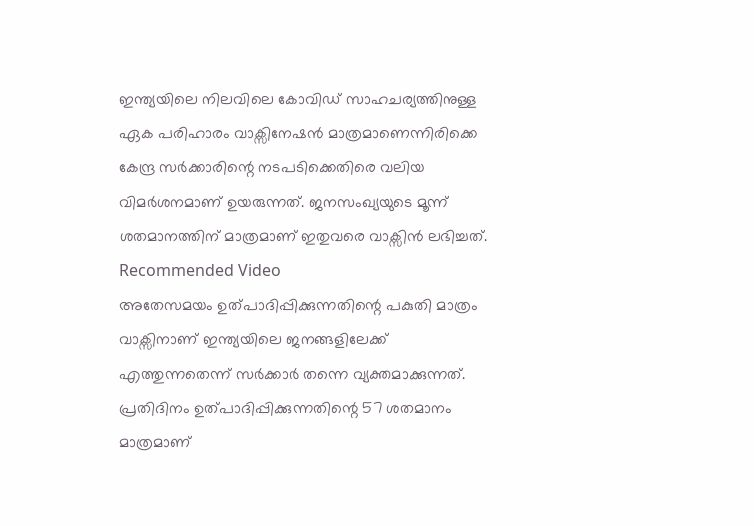ഇന്ത്യയിലെ നിലവിലെ കോവിഡ് സാഹചര്യത്തിനുള്ള ഏക പരിഹാരം വാക്സിനേഷൻ മാത്രമാണെന്നിരിക്കെ കേന്ദ്ര സർക്കാരിന്റെ നടപടിക്കെതിരെ വലിയ വിമർശനമാണ് ഉയരുന്നത്. ജനസംഖ്യയുടെ മൂന്ന് ശതമാനത്തിന് മാത്രമാണ് ഇതുവരെ വാക്സിൻ ലഭിച്ചത്.
Recommended Video
അതേസമയം ഉത്പാദിപ്പിക്കുന്നതിന്റെ പകുതി മാത്രം വാക്സിനാണ് ഇന്ത്യയിലെ ജനങ്ങളിലേക്ക് എത്തുന്നതെന്ന് സർക്കാർ തന്നെ വ്യക്തമാക്കുന്നത്. പ്രതിദിനം ഉത്പാദിപ്പിക്കുന്നതിന്റെ 57 ശതമാനം മാത്രമാണ്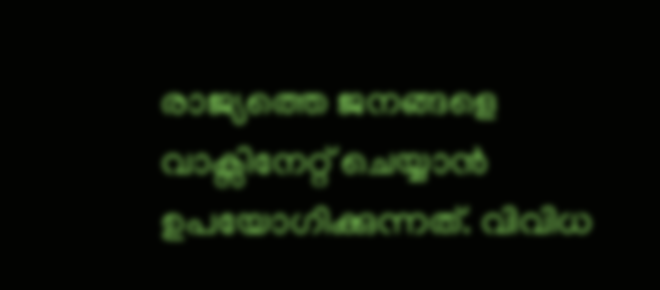രാജ്യത്തെ ജനങ്ങളെ വാക്സിനേറ്റ് ചെയ്യാൻ ഉപയോഗിക്കുന്നത്. വിവിധ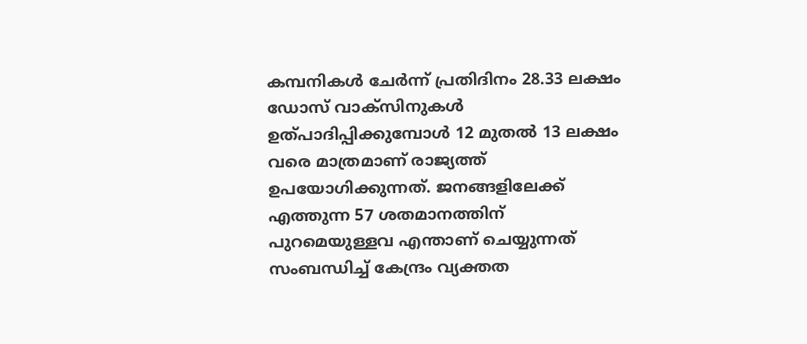കമ്പനികൾ ചേർന്ന് പ്രതിദിനം 28.33 ലക്ഷം ഡോസ് വാക്സിനുകൾ ഉത്പാദിപ്പിക്കുമ്പോൾ 12 മുതൽ 13 ലക്ഷം വരെ മാത്രമാണ് രാജ്യത്ത് ഉപയോഗിക്കുന്നത്. ജനങ്ങളിലേക്ക് എത്തുന്ന 57 ശതമാനത്തിന് പുറമെയുള്ളവ എന്താണ് ചെയ്യുന്നത് സംബന്ധിച്ച് കേന്ദ്രം വ്യക്തത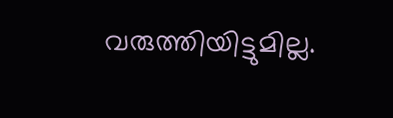വരുത്തിയിട്ടുമില്ല.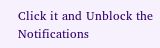Click it and Unblock the Notifications